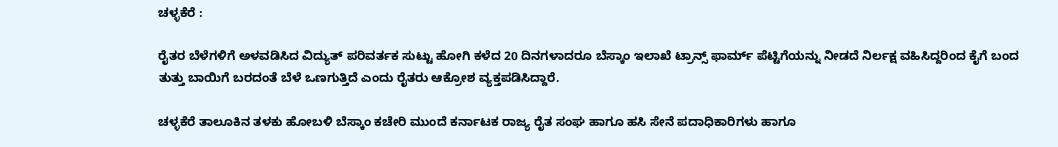ಚಳ್ಳಕೆರೆ :

ರೈತರ ಬೆಳೆಗಳಿಗೆ ಅಳವಡಿಸಿದ ವಿದ್ಯುತ್ ಪರಿವರ್ತಕ ಸುಟ್ಟು ಹೋಗಿ ಕಳೆದ 20 ದಿನಗಳಾದರೂ ಬೆಸ್ಕಾಂ ಇಲಾಖೆ ಟ್ರಾನ್ಸ್ ಫಾರ್ಮ್ ಪೆಟ್ಟಿಗೆಯನ್ನು ನೀಡದೆ ನಿರ್ಲಕ್ಷ ವಹಿಸಿದ್ದರಿಂದ ಕೈಗೆ ಬಂದ ತುತ್ತು ಬಾಯಿಗೆ ಬರದಂತೆ ಬೆಳೆ ಒಣಗುತ್ತಿದೆ ಎಂದು ರೈತರು ಆಕ್ರೋಶ ವ್ಯಕ್ತಪಡಿಸಿದ್ದಾರೆ.

ಚಳ್ಳಕೆರೆ ತಾಲೂಕಿನ ತಳಕು ಹೋಬಳಿ ಬೆಸ್ಕಾಂ ಕಚೇರಿ ಮುಂದೆ ಕರ್ನಾಟಕ ರಾಜ್ಯ ರೈತ ಸಂಘ ಹಾಗೂ ಹಸಿ ಸೇನೆ ಪದಾಧಿಕಾರಿಗಳು ಹಾಗೂ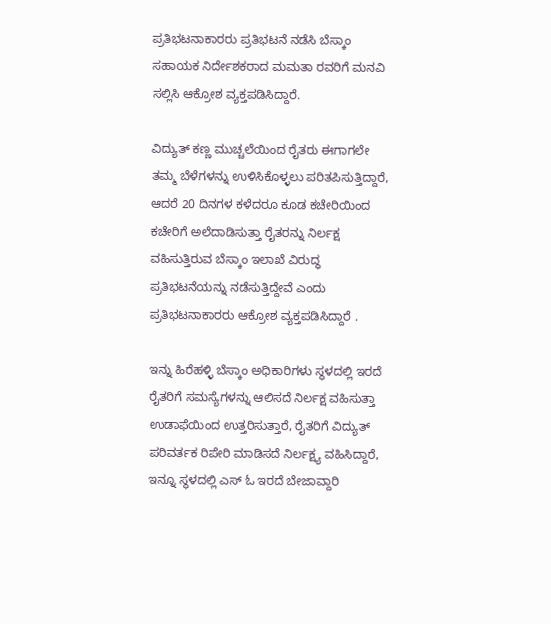ಪ್ರತಿಭಟನಾಕಾರರು ಪ್ರತಿಭಟನೆ ನಡೆಸಿ ಬೆಸ್ಕಾಂ ಸಹಾಯಕ ನಿರ್ದೇಶಕರಾದ ಮಮತಾ ರವರಿಗೆ ಮನವಿ ಸಲ್ಲಿಸಿ ಆಕ್ರೋಶ ವ್ಯಕ್ತಪಡಿಸಿದ್ದಾರೆ.

ವಿದ್ಯುತ್ ಕಣ್ಣ ಮುಚ್ಚಲೆಯಿಂದ ರೈತರು ಈಗಾಗಲೇ ತಮ್ಮ ಬೆಳೆಗಳನ್ನು ಉಳಿಸಿಕೊಳ್ಳಲು ಪರಿತಪಿಸುತ್ತಿದ್ದಾರೆ, ಆದರೆ 20 ದಿನಗಳ ಕಳೆದರೂ ಕೂಡ ಕಚೇರಿಯಿಂದ ಕಚೇರಿಗೆ ಅಲೆದಾಡಿಸುತ್ತಾ ರೈತರನ್ನು ನಿರ್ಲಕ್ಷ ವಹಿಸುತ್ತಿರುವ ಬೆಸ್ಕಾಂ ಇಲಾಖೆ ವಿರುದ್ಧ ಪ್ರತಿಭಟನೆಯನ್ನು ನಡೆಸುತ್ತಿದ್ದೇವೆ ಎಂದು ಪ್ರತಿಭಟನಾಕಾರರು ಆಕ್ರೋಶ ವ್ಯಕ್ತಪಡಿಸಿದ್ದಾರೆ .

ಇನ್ನು ಹಿರೆಹಳ್ಳಿ ಬೆಸ್ಕಾಂ ಅಧಿಕಾರಿಗಳು ಸ್ಥಳದಲ್ಲಿ ಇರದೆ ರೈತರಿಗೆ ಸಮಸ್ಯೆಗಳನ್ನು ಆಲಿಸದೆ ನಿರ್ಲಕ್ಷ ವಹಿಸುತ್ತಾ ಉಡಾಫೆಯಿಂದ ಉತ್ತರಿಸುತ್ತಾರೆ, ರೈತರಿಗೆ ವಿದ್ಯುತ್ ಪರಿವರ್ತಕ ರಿಪೇರಿ ಮಾಡಿಸದೆ ನಿರ್ಲಕ್ಷ್ಯ ವಹಿಸಿದ್ದಾರೆ, ಇನ್ನೂ ಸ್ಥಳದಲ್ಲಿ ಎಸ್ ಓ ಇರದೆ ಬೇಜಾವ್ದಾರಿ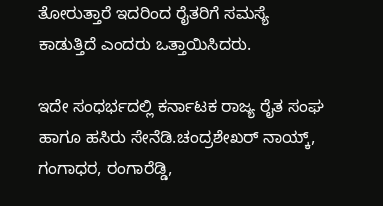ತೋರುತ್ತಾರೆ ಇದರಿಂದ ರೈತರಿಗೆ ಸಮಸ್ಯೆ ಕಾಡುತ್ತಿದೆ ಎಂದರು ಒತ್ತಾಯಿಸಿದರು.

ಇದೇ ಸಂಧರ್ಭದಲ್ಲಿ ಕರ್ನಾಟಕ ರಾಜ್ಯ ರೈತ ಸಂಘ ಹಾಗೂ ಹಸಿರು ಸೇನೆಡಿ.ಚಂದ್ರಶೇಖರ್ ನಾಯ್ಕ್, ಗಂಗಾಧರ, ರಂಗಾರೆಡ್ಡಿ,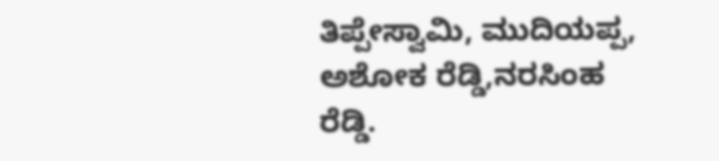ತಿಪ್ಪೇಸ್ವಾಮಿ, ಮುದಿಯಪ್ಪ, ಅಶೋಕ ರೆಡ್ಡಿ,ನರಸಿಂಹ ರೆಡ್ಡಿ.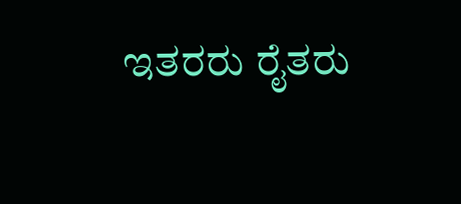ಇತರರು ರೈತರು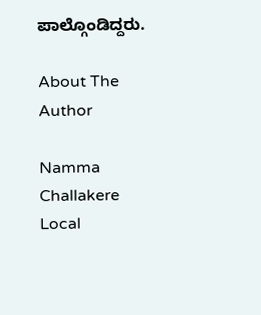ಪಾಲ್ಗೊಂಡಿದ್ದರು.

About The Author

Namma Challakere Local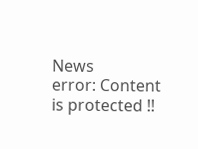News
error: Content is protected !!